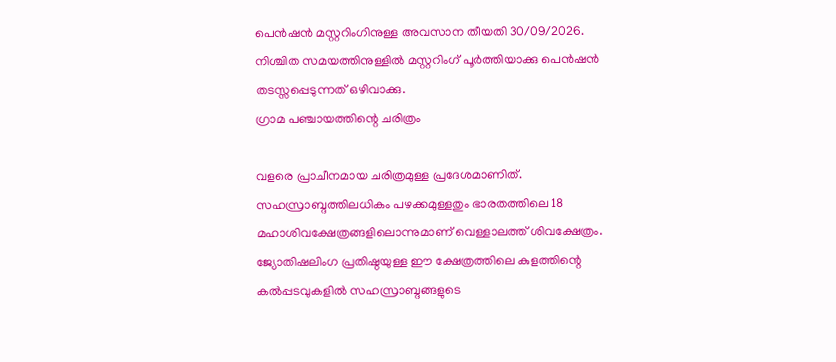പെന്‍ഷന്‍ മസ്റ്ററിംഗിനുള്ള അവസാന തീയതി 30/09/2026. നിശ്ചിത സമയത്തിനുള്ളില്‍ മസ്റ്ററിംഗ് പൂര്‍ത്തിയാക്കു പെന്‍ഷന്‍ തടസ്സപ്പെടുന്നത് ഒഴിവാക്കു.
ഗ്രാമ പഞ്ചായത്തിന്റെ ചരിത്രം

വളരെ പ്രാചീനമായ ചരിത്രമുള്ള പ്രദേശമാണിത്. സഹസ്രാബ്ദത്തിലധികം പഴക്കമുള്ളതും ഭാരതത്തിലെ 18 മഹാശിവക്ഷേത്രങ്ങളിലൊന്നുമാണ് വെള്ളാലത്ത് ശിവക്ഷേത്രം. ജ്യോതിഷലിംഗ പ്രതിഷ്ഠയുള്ള ഈ ക്ഷേത്രത്തിലെ കുളത്തിന്റെ കല്‍പ്പടവുകളില്‍ സഹസ്രാബ്ദങ്ങളുടെ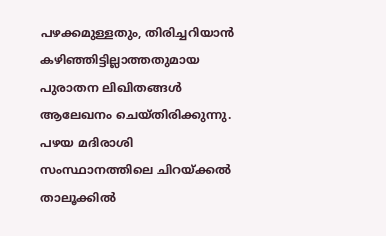പഴക്കമുള്ളതും, തിരിച്ചറിയാന്‍ കഴിഞ്ഞിട്ടില്ലാത്തതുമായ പുരാതന ലിഖിതങ്ങള്‍ ആലേഖനം ചെയ്തിരിക്കുന്നു. പഴയ മദിരാശി സംസ്ഥാനത്തിലെ ചിറയ്ക്കല്‍ താലൂക്കില്‍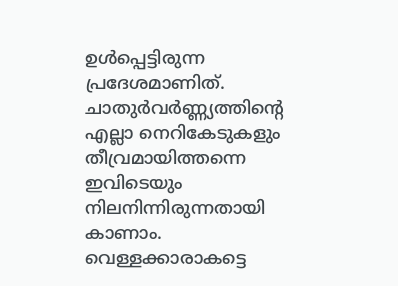ഉള്‍പ്പെട്ടിരുന്ന പ്രദേശമാണിത്. ചാതുര്‍വര്‍ണ്ണ്യത്തിന്റെ എല്ലാ നെറികേടുകളും തീവ്രമായിത്തന്നെ ഇവിടെയും നിലനിന്നിരുന്നതായി കാണാം. വെള്ളക്കാരാകട്ടെ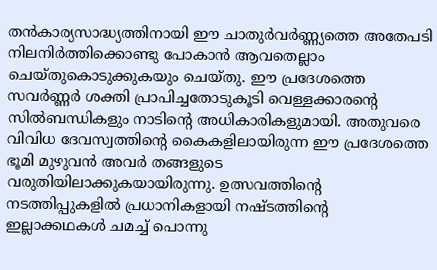തന്‍കാര്യസാദ്ധ്യത്തിനായി ഈ ചാതുര്‍വര്‍ണ്ണ്യത്തെ അതേപടി നിലനിര്‍ത്തിക്കൊണ്ടു പോകാന്‍ ആവതെല്ലാം ചെയ്തുകൊടുക്കുകയും ചെയ്തു. ഈ പ്രദേശത്തെ സവര്‍ണ്ണര്‍ ശക്തി പ്രാപിച്ചതോടുകൂടി വെള്ളക്കാരന്റെ സില്‍ബന്ധികളും നാടിന്റെ അധികാരികളുമായി. അതുവരെ വിവിധ ദേവസ്വത്തിന്റെ കൈകളിലായിരുന്ന ഈ പ്രദേശത്തെ ഭൂമി മുഴുവന്‍ അവര്‍ തങ്ങളുടെ വരുതിയിലാക്കുകയായിരുന്നു. ഉത്സവത്തിന്റെ നടത്തിപ്പുകളില്‍ പ്രധാനികളായി നഷ്ടത്തിന്റെ ഇല്ലാക്കഥകള്‍ ചമച്ച് പൊന്നു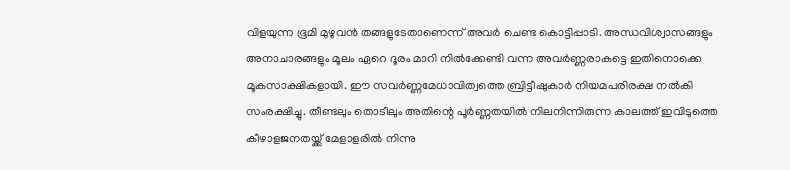വിളയുന്ന ഭൂമി മുഴുവന്‍ തങ്ങളുടേതാണെന്ന് അവര്‍ ചെണ്ട കൊട്ടിപ്പാടി. അന്ധവിശ്വാസങ്ങളും അനാചാരങ്ങളും മൂലം ഏറെ ദൂരം മാറി നില്‍ക്കേണ്ടി വന്ന അവര്‍ണ്ണരാകട്ടെ ഇതിനൊക്കെ മൂകസാക്ഷികളായി. ഈ സവര്‍ണ്ണമേധാവിത്വത്തെ ബ്രിട്ടീഷുകാര്‍ നിയമപരിരക്ഷ നല്‍കി സംരക്ഷിച്ചു. തീണ്ടലും തൊടീലും അതിന്റെ പൂര്‍ണ്ണതയില്‍ നിലനിന്നിരുന്ന കാലത്ത് ഇവിടുത്തെ കീഴാളജനതയ്ക്ക് മേളാളരില്‍ നിന്നു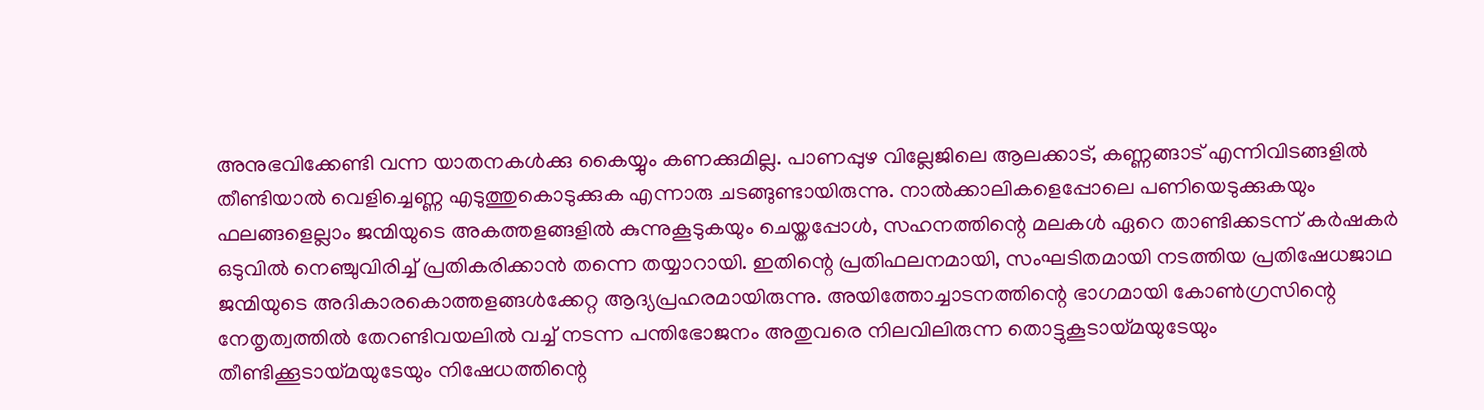അനുഭവിക്കേണ്ടി വന്ന യാതനകള്‍ക്കു കൈയ്യും കണക്കുമില്ല. പാണപ്പുഴ വില്ലേജിലെ ആലക്കാട്, കണ്ണങ്ങാട് എന്നിവിടങ്ങളില്‍ തീണ്ടിയാല്‍ വെളിച്ചെണ്ണ എടുത്തുകൊടുക്കുക എന്നാരു ചടങ്ങുണ്ടായിരുന്നു. നാല്‍ക്കാലികളെപ്പോലെ പണിയെടുക്കുകയും ഫലങ്ങളെല്ലാം ജന്മിയുടെ അകത്തളങ്ങളില്‍ കുന്നുകൂടുകയും ചെയ്തപ്പോള്‍, സഹനത്തിന്റെ മലകള്‍ ഏറെ താണ്ടിക്കടന്ന് കര്‍ഷകര്‍ ഒടുവില്‍ നെഞ്ചുവിരിച്ച് പ്രതികരിക്കാന്‍ തന്നെ തയ്യാറായി. ഇതിന്റെ പ്രതിഫലനമായി, സംഘടിതമായി നടത്തിയ പ്രതിഷേധജാഥ ജന്മിയുടെ അദികാരകൊത്തളങ്ങള്‍ക്കേറ്റ ആദ്യപ്രഹരമായിരുന്നു. അയിത്തോച്ചാടനത്തിന്റെ ഭാഗമായി കോണ്‍ഗ്രസിന്റെ നേതൃത്വത്തില്‍ തേറണ്ടിവയലില്‍ വച്ച് നടന്ന പന്തിഭോജനം അതുവരെ നിലവിലിരുന്ന തൊട്ടുകൂടായ്മയുടേയും തീണ്ടിക്കൂടായ്മയുടേയും നിഷേധത്തിന്റെ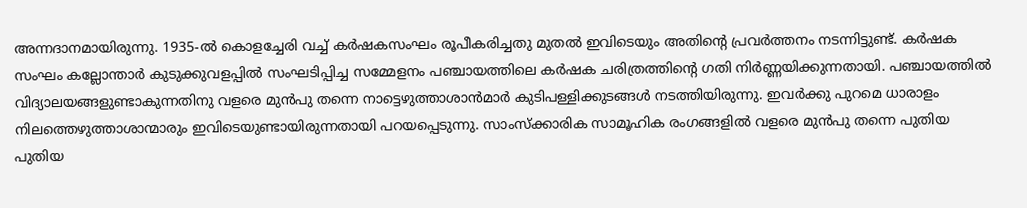അന്നദാനമായിരുന്നു. 1935-ല്‍ കൊളച്ചേരി വച്ച് കര്‍ഷകസംഘം രൂപീകരിച്ചതു മുതല്‍ ഇവിടെയും അതിന്റെ പ്രവര്‍ത്തനം നടന്നിട്ടുണ്ട്. കര്‍ഷക സംഘം കല്ലോന്താര്‍ കുടുക്കുവളപ്പില്‍ സംഘടിപ്പിച്ച സമ്മേളനം പഞ്ചായത്തിലെ കര്‍ഷക ചരിത്രത്തിന്റെ ഗതി നിര്‍ണ്ണയിക്കുന്നതായി. പഞ്ചായത്തില്‍ വിദ്യാലയങ്ങളുണ്ടാകുന്നതിനു വളരെ മുന്‍പു തന്നെ നാട്ടെഴുത്താശാന്‍മാര്‍ കുടിപള്ളിക്കുടങ്ങള്‍ നടത്തിയിരുന്നു. ഇവര്‍ക്കു പുറമെ ധാരാളം നിലത്തെഴുത്താശാന്മാരും ഇവിടെയുണ്ടായിരുന്നതായി പറയപ്പെടുന്നു. സാംസ്ക്കാരിക സാമൂഹിക രംഗങ്ങളില്‍ വളരെ മുന്‍പു തന്നെ പുതിയ പുതിയ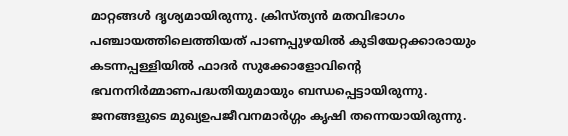മാറ്റങ്ങള്‍ ദൃശ്യമായിരുന്നു. ക്രിസ്ത്യന്‍ മതവിഭാഗം പഞ്ചായത്തിലെത്തിയത് പാണപ്പുഴയില്‍ കുടിയേറ്റക്കാരായും കടന്നപ്പള്ളിയില്‍ ഫാദര്‍ സുക്കോളോവിന്റെ ഭവനനിര്‍മ്മാണപദ്ധതിയുമായും ബന്ധപ്പെട്ടായിരുന്നു. ജനങ്ങളുടെ മുഖ്യഉപജീവനമാര്‍ഗ്ഗം കൃഷി തന്നെയായിരുന്നു.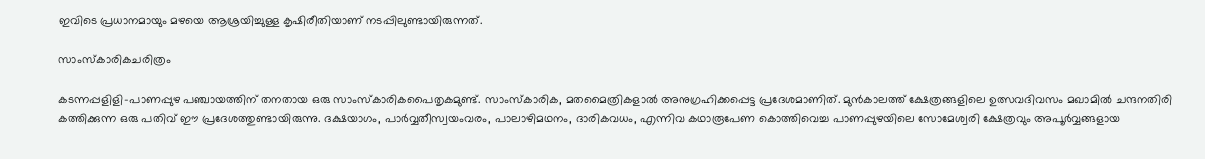ഇവിടെ പ്രധാനമായും മഴയെ ആശ്രയിച്ചുള്ള കൃഷിരീതിയാണ് നടപ്പിലുണ്ടായിരുന്നത്.

സാംസ്കാരികചരിത്രം

കടന്നപ്പളിളി-പാണപ്പുഴ പഞ്ചായത്തിന് തനതായ ഒരു സാംസ്കാരികപൈതൃകമുണ്ട്. സാംസ്കാരിക, മതമൈത്രികളാല്‍ അനുഗ്രഹിക്കപ്പെട്ട പ്രദേശമാണിത്. മുന്‍കാലത്ത് ക്ഷേത്രങ്ങളിലെ ഉത്സവദിവസം മഖാമില്‍ ചന്ദനതിരി കത്തിക്കുന്ന ഒരു പതിവ് ഈ പ്രദേശത്തുണ്ടായിരുന്നു. ദക്ഷയാഗം, പാര്‍വ്വതീസ്വയംവരം, പാലാഴിമഥനം, ദാരികവധം, എന്നിവ കഥാരൂപേണ കൊത്തിവെച്ച പാണപ്പുഴയിലെ സോമേശ്വരി ക്ഷേത്രവും അപൂര്‍വ്വങ്ങളായ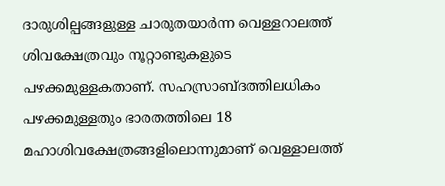ദാരുശില്പങ്ങളുള്ള ചാരുതയാര്‍ന്ന വെള്ളറാലത്ത് ശിവക്ഷേത്രവും നൂറ്റാണ്ടുകളുടെ പഴക്കമുള്ളകതാണ്. സഹസ്രാബ്ദത്തിലധികം പഴക്കമുള്ളതും ഭാരതത്തിലെ 18 മഹാശിവക്ഷേത്രങ്ങളിലൊന്നുമാണ് വെള്ളാലത്ത്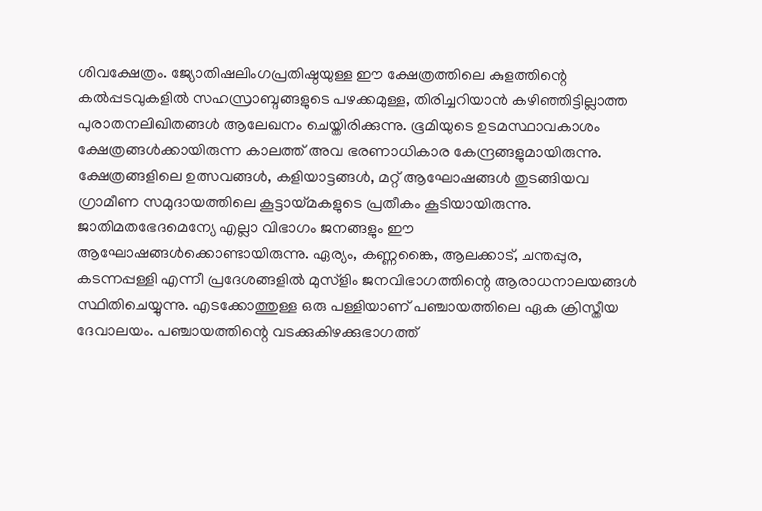ശിവക്ഷേത്രം. ജ്യോതിഷലിംഗപ്രതിഷ്ഠയുള്ള ഈ ക്ഷേത്രത്തിലെ കുളത്തിന്റെ കല്‍പ്പടവുകളില്‍ സഹസ്രാബ്ദങ്ങളുടെ പഴക്കമുള്ള, തിരിച്ചറിയാന്‍ കഴിഞ്ഞിട്ടില്ലാത്ത പുരാതനലിഖിതങ്ങള്‍ ആലേഖനം ചെയ്തിരിക്കുന്നു. ഭൂമിയുടെ ഉടമസ്ഥാവകാശം ക്ഷേത്രങ്ങള്‍ക്കായിരുന്ന കാലത്ത് അവ ഭരണാധികാര കേന്ദ്രങ്ങളുമായിരുന്നു. ക്ഷേത്രങ്ങളിലെ ഉത്സവങ്ങള്‍, കളിയാട്ടങ്ങള്‍, മറ്റ് ആഘോഷങ്ങള്‍ തുടങ്ങിയവ ഗ്രാമീണ സമുദായത്തിലെ കൂട്ടായ്മകളുടെ പ്രതീകം കൂടിയായിരുന്നു. ജാതിമതഭേദമെന്യേ എല്ലാ വിഭാഗം ജനങ്ങളും ഈ ആഘോഷങ്ങള്‍ക്കൊണ്ടായിരുന്നു. ഏര്യം, കണ്ണങ്കൈ, ആലക്കാട്, ചന്തപ്പുര, കടന്നപ്പള്ളി എന്നീ പ്രദേശങ്ങളില്‍ മുസ്ളിം ജനവിഭാഗത്തിന്റെ ആരാധനാലയങ്ങള്‍ സ്ഥിതിചെയ്യുന്നു. എടക്കോത്തുള്ള ഒരു പള്ളിയാണ് പഞ്ചായത്തിലെ ഏക ക്രിസ്തീയ ദേവാലയം. പഞ്ചായത്തിന്റെ വടക്കുകിഴക്കുഭാഗത്ത്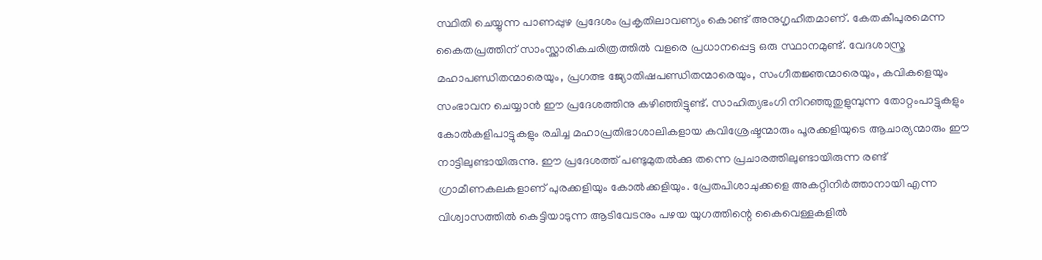സ്ഥിതി ചെയ്യുന്ന പാണപ്പുഴ പ്രദേശം പ്രകൃതിലാവണ്യം കൊണ്ട് അനുഗൃഹീതമാണ്. കേതകീപുരമെന്ന കൈതപ്രത്തിന് സാംസ്ക്കാരികചരിത്രത്തില്‍ വളരെ പ്രധാനപ്പെട്ട ഒരു സ്ഥാനമുണ്ട്. വേദശാസ്ത്ര മഹാപണ്ഡിതന്മാരെയും, പ്രഗത്ഭ ജ്യോതിഷപണ്ഡിതന്മാരെയും, സംഗീതജ്ഞന്മാരെയും, കവികളെയും സംഭാവന ചെയ്യാന്‍ ഈ പ്രദേശത്തിനു കഴിഞ്ഞിട്ടുണ്ട്. സാഹിത്യഭംഗി നിറഞ്ഞുതുളുമ്പുന്ന തോറ്റംപാട്ടുകളും കോല്‍കളിപാട്ടുകളും രചിച്ച മഹാപ്രതിഭാശാലികളായ കവിശ്രേഷ്ടന്മാരും പൂരക്കളിയുടെ ആചാര്യന്മാരും ഈ നാട്ടിലുണ്ടായിരുന്നു. ഈ പ്രദേശത്ത് പണ്ടുമുതല്‍ക്കു തന്നെ പ്രചാരത്തിലുണ്ടായിരുന്ന രണ്ട് ഗ്രാമീണകലകളാണ് പുരക്കളിയും കോല്‍ക്കളിയും. പ്രേതപിശാചുക്കളെ അകറ്റിനിര്‍ത്താനായി എന്ന വിശ്വാസത്തില്‍ കെട്ടിയാടുന്ന ആടിവേടനും പഴയ യുഗത്തിന്റെ കൈവെള്ളകളില്‍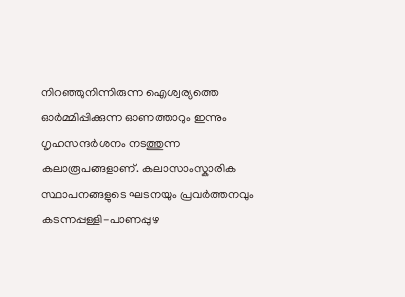നിറഞ്ഞുനിന്നിരുന്ന ഐശ്വര്യത്തെ ഓര്‍മ്മിപ്പിക്കുന്ന ഓണത്താറും ഇന്നും ഗൃഹസന്ദര്‍ശനം നടത്തുന്ന കലാരൂപങ്ങളാണ്. കലാസാംസ്കാരിക സ്ഥാപനങ്ങളുടെ ഘടനയും പ്രവര്‍ത്തനവും കടന്നപ്പള്ളി-പാണപ്പുഴ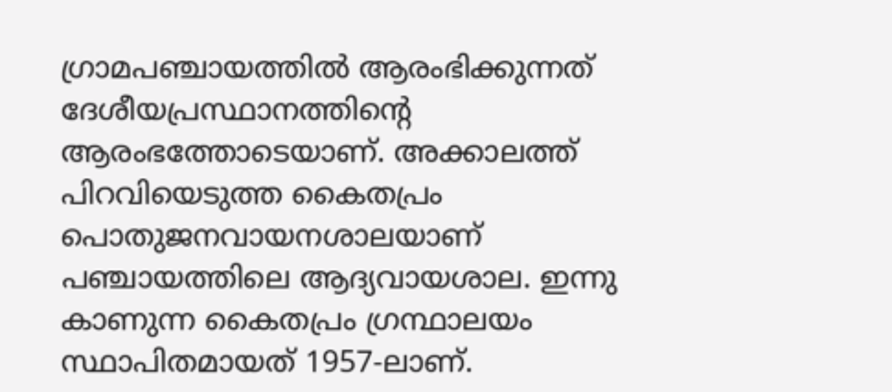ഗ്രാമപഞ്ചായത്തില്‍ ആരംഭിക്കുന്നത് ദേശീയപ്രസ്ഥാനത്തിന്റെ ആരംഭത്തോടെയാണ്. അക്കാലത്ത് പിറവിയെടുത്ത കൈതപ്രം പൊതുജനവായനശാലയാണ് പഞ്ചായത്തിലെ ആദ്യവായശാല. ഇന്നു കാണുന്ന കൈതപ്രം ഗ്രന്ഥാലയം സ്ഥാപിതമായത് 1957-ലാണ്.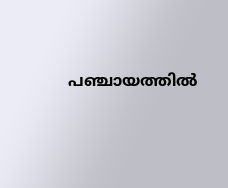പഞ്ചായത്തില്‍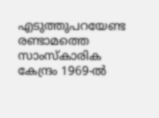എടുത്തുപറയേണ്ട രണ്ടാമത്തെ സാംസ്കാരിക കേന്ദ്രം 1969-ല്‍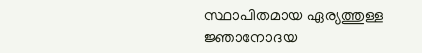സ്ഥാപിതമായ ഏര്യത്തുള്ള ജ്ഞാനോദയ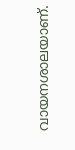വായനശാലയാണ്.